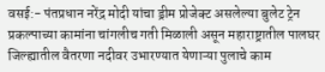वसई:- पंतप्रधान नरेंद्र मोदी यांचा ड्रीम प्रोजेक्ट असलेल्या बुलेट ट्रेन प्रकल्पाच्या कामांना चांगलीच गती मिळाली असून महाराष्ट्रातील पालघर जिल्ह्यातील वैतरणा नदीवर उभारण्यात येणाऱ्या पुलाचे काम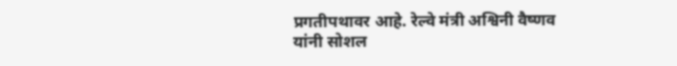प्रगतीपथावर आहे. रेल्वे मंत्री अश्विनी वैष्णव यांनी सोशल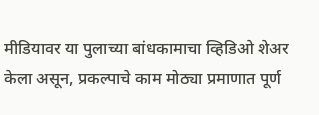मीडियावर या पुलाच्या बांधकामाचा व्हिडिओ शेअर केला असून, प्रकल्पाचे काम मोठ्या प्रमाणात पूर्ण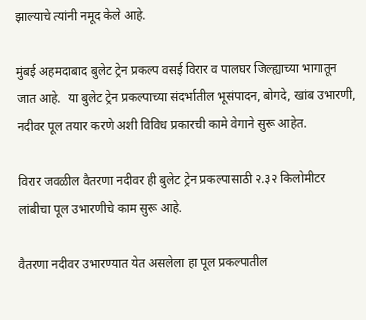झाल्याचे त्यांनी नमूद केले आहे.

मुंबई अहमदाबाद बुलेट ट्रेन प्रकल्प वसई विरार व पालघर जिल्ह्याच्या भागातून जात आहे.  या बुलेट ट्रेन प्रकल्पाच्या संदर्भातील भूसंपादन, बोगदे, खांब उभारणी, नदीवर पूल तयार करणे अशी विविध प्रकारची कामे वेगाने सुरू आहेत.

विरार जवळील वैतरणा नदीवर ही बुलेट ट्रेन प्रकल्पासाठी २.३२ किलोमीटर लांबीचा पूल उभारणीचे काम सुरू आहे.

वैतरणा नदीवर उभारण्यात येत असलेला हा पूल प्रकल्पातील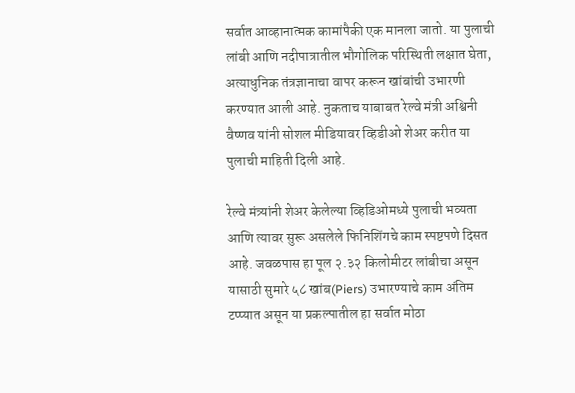सर्वात आव्हानात्मक कामांपैकी एक मानला जातो. या पुलाची लांबी आणि नदीपात्रातील भौगोलिक परिस्थिती लक्षात घेता, अत्याधुनिक तंत्रज्ञानाचा वापर करून खांबांची उभारणी करण्यात आली आहे. नुकताच याबाबत रेल्वे मंत्री अश्विनी वैष्णव यांनी सोशल मीडियावर व्हिडीओ शेअर करीत या पुलाची माहिती दिली आहे.

रेल्वे मंत्र्यांनी शेअर केलेल्या व्हिडिओमध्ये पुलाची भव्यता आणि त्यावर सुरू असलेले फिनिशिंगचे काम स्पष्टपणे दिसत आहे. जवळपास हा पूल २.३२ किलोमीटर लांबीचा असून यासाठी सुमारे ५८ खांब(Piers) उभारण्याचे काम अंतिम टप्प्यात असून या प्रकल्पातील हा सर्वात मोठा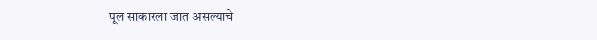पूल साकारला जात असल्याचे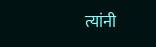त्यांनी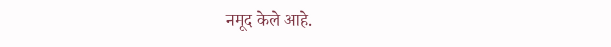नमूद केले आहे.